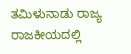ತಮಿಳುನಾಡು ರಾಜ್ಯ ರಾಜಕೀಯದಲ್ಲಿ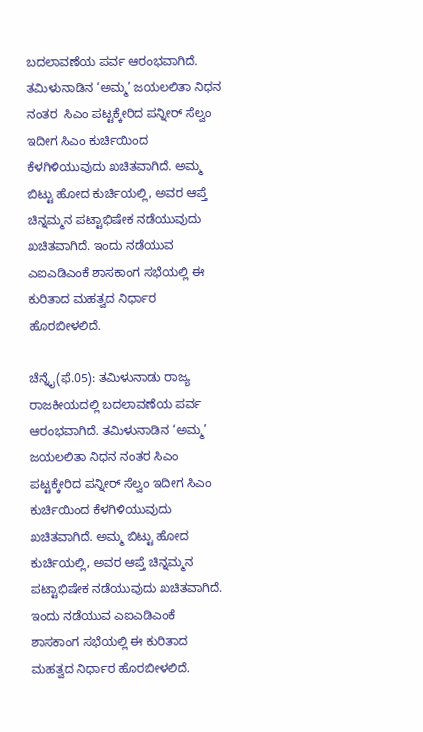ಬದಲಾವಣೆಯ ಪರ್ವ ಆರಂಭವಾಗಿದೆ. ತಮಿಳುನಾಡಿನ ‘ಅಮ್ಮ’ ಜಯಲಲಿತಾ ನಿಧನ ನಂತರ  ಸಿಎಂ ಪಟ್ಟಕ್ಕೇರಿದ ಪನ್ನೀರ್ ಸೆಲ್ವಂ ಇದೀಗ ಸಿಎಂ ಕುರ್ಚಿಯಿಂದ ಕೆಳಗಿಳಿಯುವುದು ಖಚಿತವಾಗಿದೆ. ಅಮ್ಮ ಬಿಟ್ಟು ಹೋದ ಕುರ್ಚಿಯಲ್ಲಿ, ಅವರ ಆಪ್ತೆ ಚಿನ್ನಮ್ಮನ ಪಟ್ಟಾಭಿಷೇಕ ನಡೆಯುವುದು ಖಚಿತವಾಗಿದೆ. ಇಂದು ನಡೆಯುವ ಎಐಎಡಿಎಂಕೆ ಶಾಸಕಾಂಗ ಸಭೆಯಲ್ಲಿ ಈ ಕುರಿತಾದ ಮಹತ್ವದ ನಿರ್ಧಾರ ಹೊರಬೀಳಲಿದೆ.

ಚೆನ್ನೈ(ಫೆ.05): ತಮಿಳುನಾಡು ರಾಜ್ಯ ರಾಜಕೀಯದಲ್ಲಿ ಬದಲಾವಣೆಯ ಪರ್ವ ಆರಂಭವಾಗಿದೆ. ತಮಿಳುನಾಡಿನ ‘ಅಮ್ಮ’ ಜಯಲಲಿತಾ ನಿಧನ ನಂತರ ಸಿಎಂ ಪಟ್ಟಕ್ಕೇರಿದ ಪನ್ನೀರ್ ಸೆಲ್ವಂ ಇದೀಗ ಸಿಎಂ ಕುರ್ಚಿಯಿಂದ ಕೆಳಗಿಳಿಯುವುದು ಖಚಿತವಾಗಿದೆ. ಅಮ್ಮ ಬಿಟ್ಟು ಹೋದ ಕುರ್ಚಿಯಲ್ಲಿ, ಅವರ ಆಪ್ತೆ ಚಿನ್ನಮ್ಮನ ಪಟ್ಟಾಭಿಷೇಕ ನಡೆಯುವುದು ಖಚಿತವಾಗಿದೆ. ಇಂದು ನಡೆಯುವ ಎಐಎಡಿಎಂಕೆ ಶಾಸಕಾಂಗ ಸಭೆಯಲ್ಲಿ ಈ ಕುರಿತಾದ ಮಹತ್ವದ ನಿರ್ಧಾರ ಹೊರಬೀಳಲಿದೆ.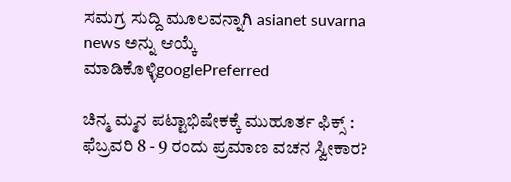ಸಮಗ್ರ ಸುದ್ದಿ ಮೂಲವನ್ನಾಗಿ asianet suvarna news ಅನ್ನು ಆಯ್ಕೆ ಮಾಡಿಕೊಳ್ಳಿgooglePreferred

ಚಿನ್ಮ ಮ್ಮನ ಪಟ್ಟಾಭಿಷೇಕಕ್ಕೆ ಮುಹೂರ್ತ ಫಿಕ್ಸ್ : ಫೆಬ್ರವರಿ 8 - 9 ರಂದು ಪ್ರಮಾಣ ವಚನ ಸ್ವೀಕಾರ?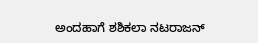ಅಂದಹಾಗೆ ಶಶಿಕಲಾ ನಟರಾಜನ್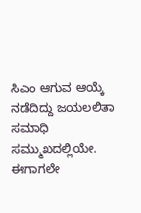ಸಿಎಂ ಆಗುವ ಆಯ್ಕೆ ನಡೆದಿದ್ದು ಜಯಲಲಿತಾ ಸಮಾಧಿ ಸಮ್ಮುಖದಲ್ಲಿಯೇ. ಈಗಾಗಲೇ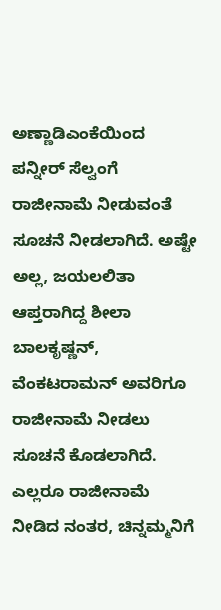ಅಣ್ಣಾಡಿಎಂಕೆಯಿಂದ ಪನ್ನೀರ್ ಸೆಲ್ವಂಗೆ ರಾಜೀನಾಮೆ ನೀಡುವಂತೆ ಸೂಚನೆ ನೀಡಲಾಗಿದೆ. ಅಷ್ಟೇ ಅಲ್ಲ, ಜಯಲಲಿತಾ ಆಪ್ತರಾಗಿದ್ದ ಶೀಲಾ ಬಾಲಕೃಷ್ಣನ್, ವೆಂಕಟರಾಮನ್ ಅವರಿಗೂ ರಾಜೀನಾಮೆ ನೀಡಲು ಸೂಚನೆ ಕೊಡಲಾಗಿದೆ. ಎಲ್ಲರೂ ರಾಜೀನಾಮೆ ನೀಡಿದ ನಂತರ, ಚಿನ್ನಮ್ಮನಿಗೆ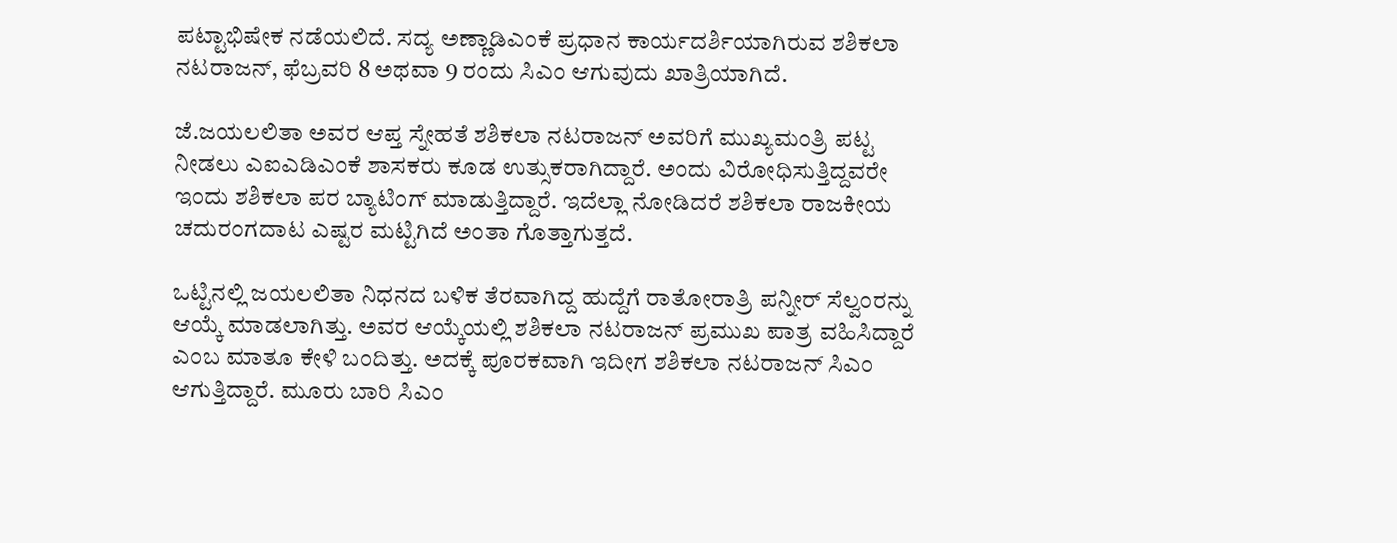ಪಟ್ಟಾಭಿಷೇಕ ನಡೆಯಲಿದೆ. ಸದ್ಯ ಅಣ್ಣಾಡಿಎಂಕೆ ಪ್ರಧಾನ ಕಾರ್ಯದರ್ಶಿಯಾಗಿರುವ ಶಶಿಕಲಾ ನಟರಾಜನ್, ಫೆಬ್ರವರಿ 8 ಅಥವಾ 9 ರಂದು ಸಿಎಂ ಆಗುವುದು ಖಾತ್ರಿಯಾಗಿದೆ.

ಜೆ.ಜಯಲಲಿತಾ ಅವರ ಆಪ್ತ ಸ್ನೇಹತೆ ಶಶಿಕಲಾ ನಟರಾಜನ್ ಅವರಿಗೆ ಮುಖ್ಯಮಂತ್ರಿ ಪಟ್ಟ ನೀಡಲು ಎಐಎಡಿಎಂಕೆ ಶಾಸಕರು ಕೂಡ ಉತ್ಸುಕರಾಗಿದ್ದಾರೆ. ಅಂದು ವಿರೋಧಿಸುತ್ತಿದ್ದವರೇ ಇಂದು ಶಶಿಕಲಾ ಪರ ಬ್ಯಾಟಿಂಗ್ ಮಾಡುತ್ತಿದ್ದಾರೆ. ಇದೆಲ್ಲಾ ನೋಡಿದರೆ ಶಶಿಕಲಾ ರಾಜಕೀಯ ಚದುರಂಗದಾಟ ಎಷ್ಟರ ಮಟ್ಟಿಗಿದೆ ಅಂತಾ ಗೊತ್ತಾಗುತ್ತದೆ.

ಒಟ್ಟಿನಲ್ಲಿ ಜಯಲಲಿತಾ ನಿಧನದ ಬಳಿಕ ತೆರವಾಗಿದ್ದ ಹುದ್ದೆಗೆ ರಾತೋರಾತ್ರಿ ಪನ್ನೀರ್ ಸೆಲ್ವಂರನ್ನು ಆಯ್ಕೆ ಮಾಡಲಾಗಿತ್ತು. ಅವರ ಆಯ್ಕೆಯಲ್ಲಿ ಶಶಿಕಲಾ ನಟರಾಜನ್ ಪ್ರಮುಖ ಪಾತ್ರ ವಹಿಸಿದ್ದಾರೆ ಎಂಬ ಮಾತೂ ಕೇಳಿ ಬಂದಿತ್ತು. ಅದಕ್ಕೆ ಪೂರಕವಾಗಿ ಇದೀಗ ಶಶಿಕಲಾ ನಟರಾಜನ್ ಸಿಎಂ ಆಗುತ್ತಿದ್ದಾರೆ. ಮೂರು ಬಾರಿ ಸಿಎಂ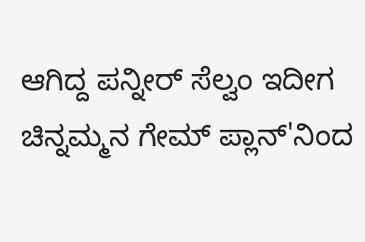ಆಗಿದ್ದ ಪನ್ನೀರ್ ಸೆಲ್ವಂ ಇದೀಗ ಚಿನ್ನಮ್ಮನ ಗೇಮ್ ಪ್ಲಾನ್‌'ನಿಂದ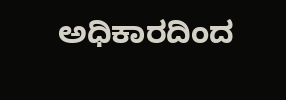ಅಧಿಕಾರದಿಂದ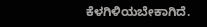ಕೆಳಗಿಳಿಯಬೇಕಾಗಿದೆ.